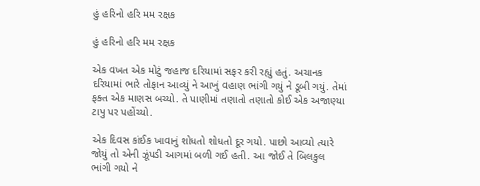હું હરિનો હરિ મમ રક્ષક

હું હરિનો હરિ મમ રક્ષક

એક વખત એક મોટું જહાજ દરિયામાં સફર કરી રહ્યું હતું. અચાનક દરિયામાં ભારે તોફાન આવ્યું ને આખું વહાણ ભાંગી ગયું ને ડૂબી ગયું. તેમાં ફક્ત એક માણસ બચ્યો. તે પાણીમાં તણાતો તણાતો કોઈ એક અજાણ્યા ટાપુ પર પહોંચ્યો.

એક દિવસ કાંઈક ખાવાનું શોધતો શોધતો દૂર ગયો. પાછો આવ્યો ત્યારે જોયું તો એની ઝૂંપડી આગમાં બળી ગઈ હતી. આ જોઈ તે બિલકુલ ભાંગી ગયો ને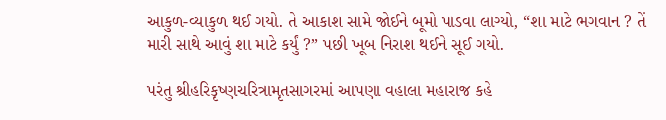આકુળ-વ્યાકુળ થઈ ગયો. તે આકાશ સામે જોઈને બૂમો પાડવા લાગ્યો, “શા માટે ભગવાન ? તેં મારી સાથે આવું શા માટે કર્યું ?” પછી ખૂબ નિરાશ થઈને સૂઈ ગયો.

પરંતુ શ્રીહરિકૃષ્ણચરિત્રામૃતસાગરમાં આપણા વહાલા મહારાજ કહે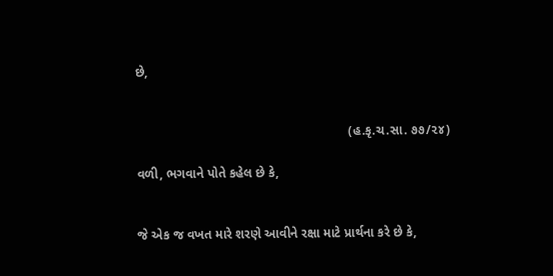છે,


                                                           (હ.કૃ.ચ.સા. ૭૭/૨૪)

વળી, ભગવાને પોતે કહેલ છે કે,


જે એક જ વખત મારે શરણે આવીને રક્ષા માટે પ્રાર્થના કરે છે કે,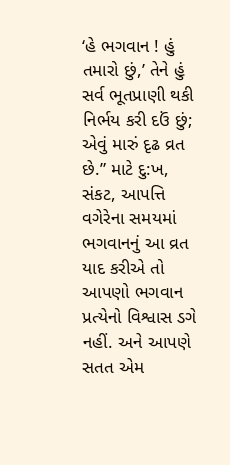‘હે ભગવાન ! હું તમારો છું,’ તેને હું સર્વ ભૂતપ્રાણી થકી નિર્ભય કરી દઉં છું; એવું મારું દૃઢ વ્રત છે.” માટે દુ:ખ, સંકટ, આપત્તિ વગેરેના સમયમાં ભગવાનનું આ વ્રત યાદ કરીએ તો આપણો ભગવાન પ્રત્યેનો વિશ્વાસ ડગે નહીં. અને આપણે સતત એમ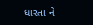ધારતા ને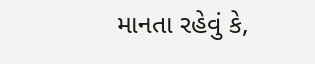માનતા રહેવું કે,